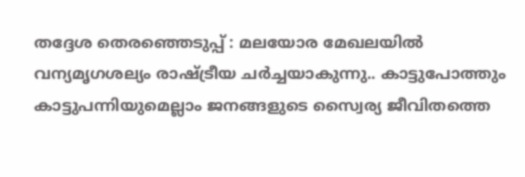തദ്ദേശ തെരഞ്ഞെടുപ്പ് : മലയോര മേഖലയിൽ വന്യമൃഗശല്യം രാഷ്ട്രീയ ചർച്ചയാകുന്നു.. കാട്ടുപോത്തും കാട്ടുപന്നിയുമെല്ലാം ജനങ്ങളുടെ സ്വൈര്യ ജീവിതത്തെ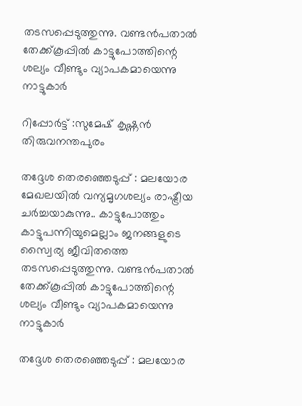തടസപ്പെടുത്തുന്നു. വണ്ടൻപതാൽ തേക്ക്കൂപ്പിൽ കാട്ടുപോത്തിന്റെ ശല്യം വീണ്ടും വ്യാപകമായെന്നു നാട്ടുകാർ

റിപ്പോർട്ട്‌ :സുമേഷ് കൃഷ്ണൻ തിരുവനന്തപുരം

തദ്ദേശ തെരഞ്ഞെടുപ്പ് : മലയോര മേഖലയിൽ വന്യമൃഗശല്യം രാഷ്ട്രീയ ചർച്ചയാകുന്നു.. കാട്ടുപോത്തും കാട്ടുപന്നിയുമെല്ലാം ജനങ്ങളുടെ സ്വൈര്യ ജീവിതത്തെ തടസപ്പെടുത്തുന്നു. വണ്ടൻപതാൽ തേക്ക്കൂപ്പിൽ കാട്ടുപോത്തിന്റെ ശല്യം വീണ്ടും വ്യാപകമായെന്നു നാട്ടുകാർ

തദ്ദേശ തെരഞ്ഞെടുപ്പ് : മലയോര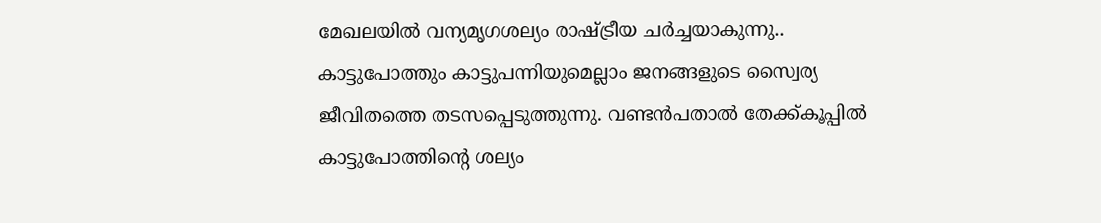മേഖലയിൽ വന്യമൃഗശല്യം രാഷ്ട്രീയ ചർച്ചയാകുന്നു.. കാട്ടുപോത്തും കാട്ടുപന്നിയുമെല്ലാം ജനങ്ങളുടെ സ്വൈര്യ ജീവിതത്തെ തടസപ്പെടുത്തുന്നു. വണ്ടൻപതാൽ തേക്ക്കൂപ്പിൽ കാട്ടുപോത്തിന്റെ ശല്യം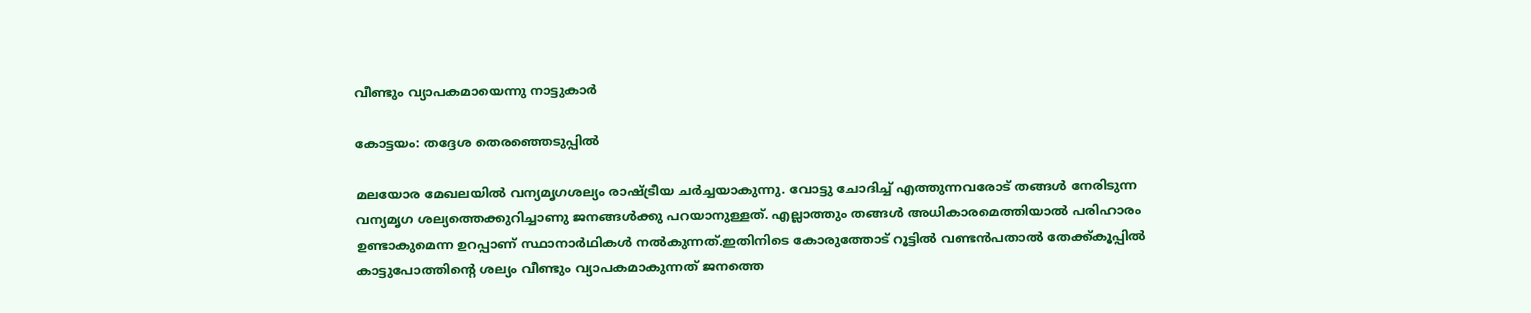വീണ്ടും വ്യാപകമായെന്നു നാട്ടുകാർ

കോട്ടയം: തദ്ദേശ തെരഞ്ഞെടുപ്പിൽ

മലയോര മേഖലയിൽ വന്യമൃഗശല്യം രാഷ്ട്രീയ ചർച്ചയാകുന്നു. വോട്ടു ചോദിച്ച് എത്തുന്നവരോട് തങ്ങൾ നേരിടുന്ന വന്യമൃഗ ശല്യത്തെക്കുറിച്ചാണു ജനങ്ങൾക്കു പറയാനുള്ളത്. എല്ലാത്തും തങ്ങൾ അധികാരമെത്തിയാൽ പരിഹാരം ഉണ്ടാകുമെന്ന ഉറപ്പാണ് സ്ഥാനാർഥികൾ നൽകുന്നത്.ഇതിനിടെ കോരുത്തോട് റൂട്ടിൽ വണ്ടൻപതാൽ തേക്ക്കൂപ്പിൽ കാട്ടുപോത്തിൻ്റെ ശല്യം വീണ്ടും വ്യാപകമാകുന്നത് ജനത്തെ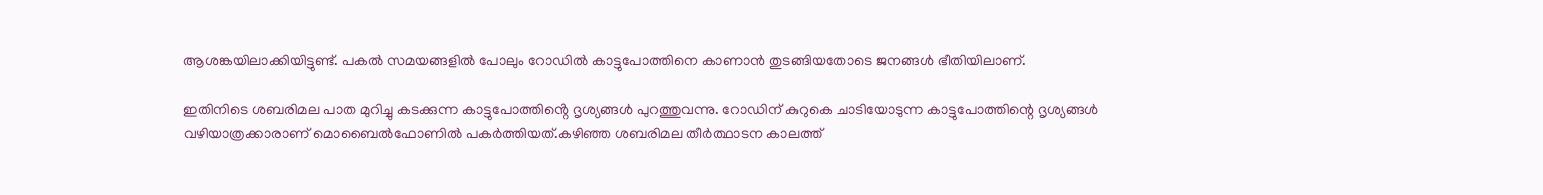ആശങ്കയിലാക്കിയിട്ടുണ്ട്. പകൽ സമയങ്ങളിൽ പോലും റോഡിൽ കാട്ടുപോത്തിനെ കാണാൻ തുടങ്ങിയതോടെ ജനങ്ങൾ ഭീതിയിലാണ്.

ഇതിനിടെ ശബരിമല പാത മുറിച്ചു കടക്കുന്ന കാട്ടുപോത്തിൻ്റെ ദൃശ്യങ്ങൾ പുറത്തുവന്നു. റോഡിന് കുറുകെ ചാടിയോടുന്ന കാട്ടുപോത്തിന്റെ ദൃശ്യങ്ങൾ വഴിയാത്രക്കാരാണ് മൊബൈൽഫോണിൽ പകർത്തിയത്.കഴിഞ്ഞ ശബരിമല തീർത്ഥാടന കാലത്ത്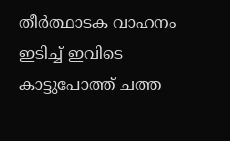തീർത്ഥാടക വാഹനം ഇടിച്ച് ഇവിടെ കാട്ടുപോത്ത് ചത്ത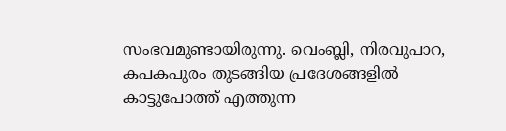സംഭവമുണ്ടായിരുന്നു. വെംബ്ലി, നിരവുപാറ, കപകപുരം തുടങ്ങിയ പ്രദേശങ്ങളിൽ കാട്ടുപോത്ത് എത്തുന്ന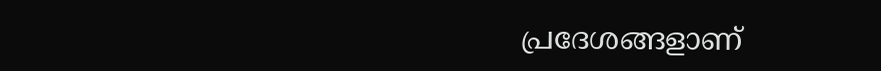പ്രദേശങ്ങളാണ്